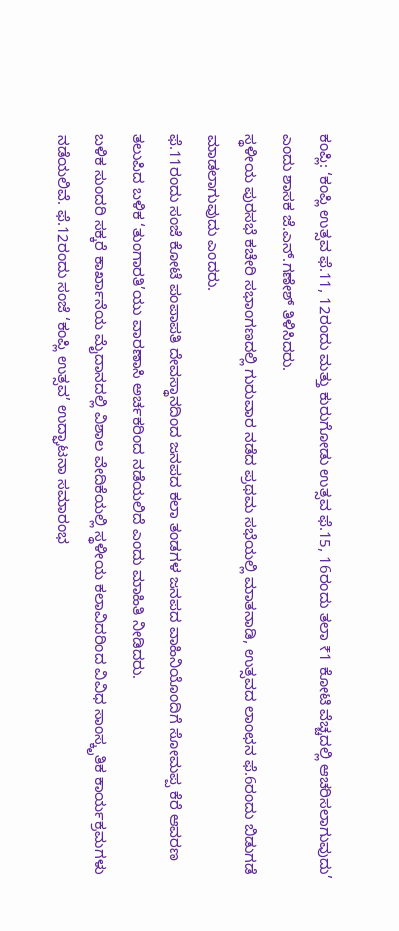ಕಂಪ್ಲಿ: ‘ಕಂಪ್ಲಿ ಉತ್ಸವ ಫೆ.11, 12ರಂದು ಮತ್ತು ಕುರುಗೋಡು ಉತ್ಸವ ಫೆ.15, 16ರಂದು ತಲಾ ₹1 ಕೋಟಿ ವೆಚ್ಚದಲ್ಲಿ ಆಚರಿಸಲಾಗುವುದು’ ಎಂದು ಶಾಸಕ ಜೆ.ಎನ್.ಗಣೇಶ್ ತಿಳಿಸಿದರು.
ಸ್ಥಳೀಯ ಪುರಸಭೆ ಕಚೇರಿ ಸಭಾಂಗಣದಲ್ಲಿ ಗುರುವಾರ ನಡೆದ ಪ್ರಥಮ ಸಭೆಯಲ್ಲಿ ಮಾತನಾಡಿ, ಉತ್ಸವದ ಲಾಂಛನ ಫೆ.6ರಂದು ಬಿಡುಗಡೆ ಮಾಡಲಾಗುವುದು ಎಂದರು.
ಫೆ.11ರಂದು ಸಂಜೆ ಕೋಟೆ ಪಂಪಾಪತಿ ದೇವಸ್ಥಾನದಿಂದ ಜನಪದ ಕಲಾ ತಂಡಗಳ ಜನಪದ ವಾಹಿನಿಯೊಂದಿಗೆ ಸೋಮಪ್ಪ ಕೆರೆ ಆವರಣ ತಲುಪಿದ ಬಳಿಕ ‘ತುಂಗಾರತಿ’ಯು ವಾರಣಾಸಿ ಅರ್ಚಕರಿಂದ ನಡೆಯಲಿದೆ ಎಂದು ಮಾಹಿತಿ ನೀಡಿದರು.
ಬಳಿಕ ಸುಂದರಿ ಸಕ್ಕರೆ ಕಾರ್ಖಾನೆಯ ಮೈದಾನದಲ್ಲಿ ವಿಶಾಲ ವೇದಿಕೆಯಲ್ಲಿ ಸ್ಥಳೀಯ ಕಲಾವಿದರಿಂದ ವಿವಿಧ ಸಾಂಸ್ಕೃತಿಕ ಕಾರ್ಯಕ್ರಮಗಳು ನಡೆಯಲಿವೆ. ಫೆ.12ರಂದು ಸಂಜೆ ‘ಕಂಪ್ಲಿ ಉತ್ಸವ’ ಉದ್ಘಾಟನಾ ಸಮಾರಂಭ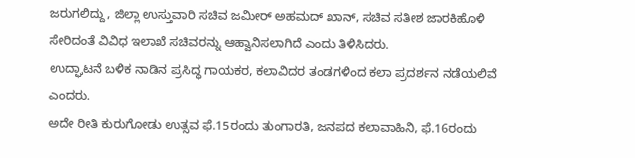ಜರುಗಲಿದ್ದು, ಜಿಲ್ಲಾ ಉಸ್ತುವಾರಿ ಸಚಿವ ಜಮೀರ್ ಅಹಮದ್ ಖಾನ್, ಸಚಿವ ಸತೀಶ ಜಾರಕಿಹೊಳಿ ಸೇರಿದಂತೆ ವಿವಿಧ ಇಲಾಖೆ ಸಚಿವರನ್ನು ಆಹ್ವಾನಿಸಲಾಗಿದೆ ಎಂದು ತಿಳಿಸಿದರು.
ಉದ್ಘಾಟನೆ ಬಳಿಕ ನಾಡಿನ ಪ್ರಸಿದ್ಧ ಗಾಯಕರ, ಕಲಾವಿದರ ತಂಡಗಳಿಂದ ಕಲಾ ಪ್ರದರ್ಶನ ನಡೆಯಲಿವೆ ಎಂದರು.
ಅದೇ ರೀತಿ ಕುರುಗೋಡು ಉತ್ಸವ ಫೆ.15ರಂದು ತುಂಗಾರತಿ, ಜನಪದ ಕಲಾವಾಹಿನಿ, ಫೆ.16ರಂದು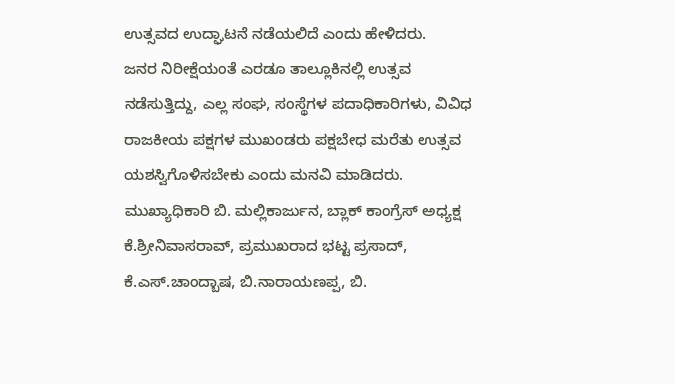ಉತ್ಸವದ ಉದ್ಘಾಟನೆ ನಡೆಯಲಿದೆ ಎಂದು ಹೇಳಿದರು.
ಜನರ ನಿರೀಕ್ಷೆಯಂತೆ ಎರಡೂ ತಾಲ್ಲೂಕಿನಲ್ಲಿ ಉತ್ಸವ ನಡೆಸುತ್ತಿದ್ದು, ಎಲ್ಲ ಸಂಘ, ಸಂಸ್ಥೆಗಳ ಪದಾಧಿಕಾರಿಗಳು, ವಿವಿಧ ರಾಜಕೀಯ ಪಕ್ಷಗಳ ಮುಖಂಡರು ಪಕ್ಷಬೇಧ ಮರೆತು ಉತ್ಸವ ಯಶಸ್ವಿಗೊಳಿಸಬೇಕು ಎಂದು ಮನವಿ ಮಾಡಿದರು.
ಮುಖ್ಯಾಧಿಕಾರಿ ಬಿ. ಮಲ್ಲಿಕಾರ್ಜುನ, ಬ್ಲಾಕ್ ಕಾಂಗ್ರೆಸ್ ಅಧ್ಯಕ್ಷ ಕೆ.ಶ್ರೀನಿವಾಸರಾವ್, ಪ್ರಮುಖರಾದ ಭಟ್ಟ ಪ್ರಸಾದ್, ಕೆ.ಎಸ್.ಚಾಂದ್ಬಾಷ, ಬಿ.ನಾರಾಯಣಪ್ಪ, ಬಿ.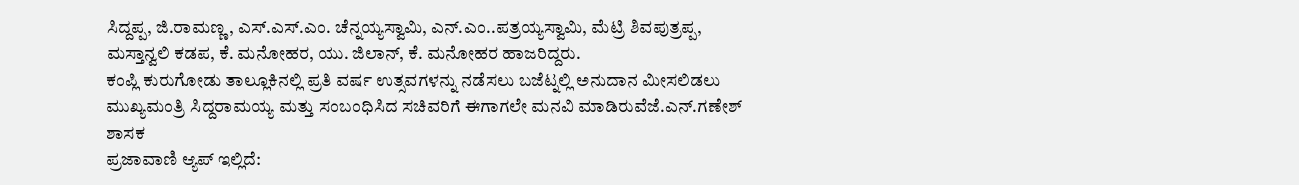ಸಿದ್ದಪ್ಪ, ಜಿ.ರಾಮಣ್ಣ, ಎಸ್.ಎಸ್.ಎಂ. ಚೆನ್ನಯ್ಯಸ್ವಾಮಿ, ಎನ್.ಎಂ..ಪತ್ರಯ್ಯಸ್ವಾಮಿ, ಮೆಟ್ರಿ ಶಿವಪುತ್ರಪ್ಪ, ಮಸ್ತಾನ್ವಲಿ ಕಡಪ, ಕೆ. ಮನೋಹರ, ಯು. ಜಿಲಾನ್, ಕೆ. ಮನೋಹರ ಹಾಜರಿದ್ದರು.
ಕಂಪ್ಲಿ ಕುರುಗೋಡು ತಾಲ್ಲೂಕಿನಲ್ಲಿ ಪ್ರತಿ ವರ್ಷ ಉತ್ಸವಗಳನ್ನು ನಡೆಸಲು ಬಜೆಟ್ನಲ್ಲಿ ಅನುದಾನ ಮೀಸಲಿಡಲು ಮುಖ್ಯಮಂತ್ರಿ ಸಿದ್ದರಾಮಯ್ಯ ಮತ್ತು ಸಂಬಂಧಿಸಿದ ಸಚಿವರಿಗೆ ಈಗಾಗಲೇ ಮನವಿ ಮಾಡಿರುವೆಜೆ.ಎನ್.ಗಣೇಶ್ ಶಾಸಕ
ಪ್ರಜಾವಾಣಿ ಆ್ಯಪ್ ಇಲ್ಲಿದೆ: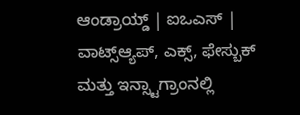ಆಂಡ್ರಾಯ್ಡ್ | ಐಒಎಸ್ | ವಾಟ್ಸ್ಆ್ಯಪ್, ಎಕ್ಸ್, ಫೇಸ್ಬುಕ್ ಮತ್ತು ಇನ್ಸ್ಟಾಗ್ರಾಂನಲ್ಲಿ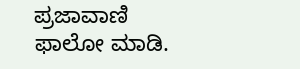ಪ್ರಜಾವಾಣಿ ಫಾಲೋ ಮಾಡಿ.